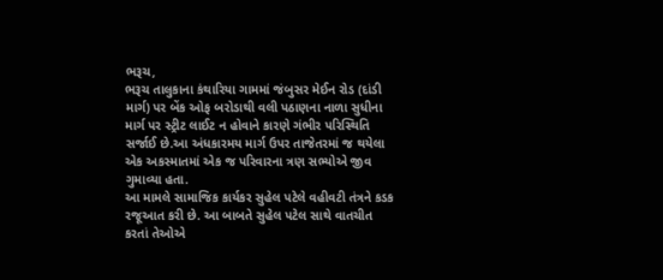ભરૂચ,
ભરૂચ તાલુકાના કંથારિયા ગામમાં જંબુસર મેઈન રોડ (દાંડી માર્ગ) પર બેંક ઓફ બરોડાથી વલી પઠાણના નાળા સુધીના માર્ગ પર સ્ટ્રીટ લાઈટ ન હોવાને કારણે ગંભીર પરિસ્થિતિ સર્જાઈ છે.આ અંધકારમય માર્ગ ઉપર તાજેતરમાં જ થયેલા એક અકસ્માતમાં એક જ પરિવારના ત્રણ સભ્યોએ જીવ ગુમાવ્યા હતા.
આ મામલે સામાજિક કાર્યકર સુહેલ પટેલે વહીવટી તંત્રને કડક રજૂઆત કરી છે. આ બાબતે સુહેલ પટેલ સાથે વાતચીત કરતાં તેઓએ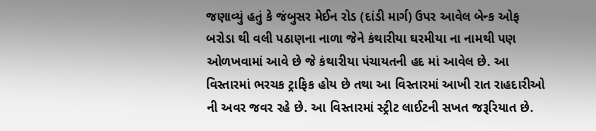જણાવ્યું હતું કે જંબુસર મેઈન રોડ (દાંડી માર્ગ) ઉપર આવેલ બેન્ક ઓફ બરોડા થી વલી પઠાણના નાળા જેને કંથારીયા ઘરમીયા ના નામથી પણ ઓળખવામાં આવે છે જે કંથારીયા પંચાયતની હદ માં આવેલ છે. આ વિસ્તારમાં ભરચક ટ્રાફિક હોય છે તથા આ વિસ્તારમાં આખી રાત રાહદારીઓ ની અવર જવર રહે છે. આ વિસ્તારમાં સ્ટ્રીટ લાઈટની સખત જરૂરિયાત છે.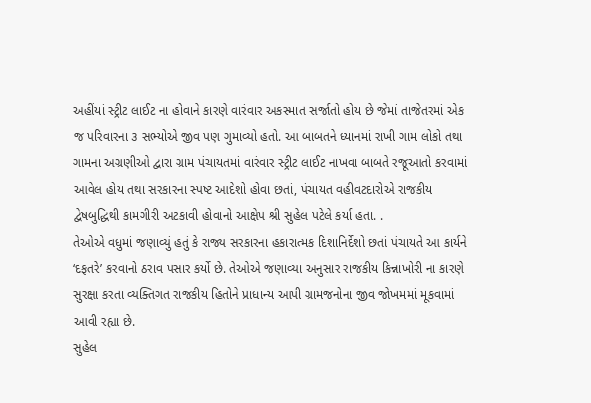અહીંયાં સ્ટ્રીટ લાઈટ ના હોવાને કારણે વારંવાર અકસ્માત સર્જાતો હોય છે જેમાં તાજેતરમાં એક જ પરિવારના ૩ સભ્યોએ જીવ પણ ગુમાવ્યો હતો. આ બાબતને ધ્યાનમાં રાખી ગામ લોકો તથા ગામના અગ્રણીઓ દ્વારા ગ્રામ પંચાયતમાં વારંવાર સ્ટ્રીટ લાઈટ નાખવા બાબતે રજૂઆતો કરવામાં આવેલ હોય તથા સરકારના સ્પષ્ટ આદેશો હોવા છતાં, પંચાયત વહીવટદારોએ રાજકીય દ્વેષબુદ્ધિથી કામગીરી અટકાવી હોવાનો આક્ષેપ શ્રી સુહેલ પટેલે કર્યા હતા. .
તેઓએ વધુમાં જણાવ્યું હતું કે રાજ્ય સરકારના હકારાત્મક દિશાનિર્દેશો છતાં પંચાયતે આ કાર્યને ‘દફતરે’ કરવાનો ઠરાવ પસાર કર્યો છે. તેઓએ જણાવ્યા અનુસાર રાજકીય કિન્નાખોરી ના કારણે સુરક્ષા કરતા વ્યક્તિગત રાજકીય હિતોને પ્રાધાન્ય આપી ગ્રામજનોના જીવ જોખમમાં મૂકવામાં આવી રહ્યા છે.
સુહેલ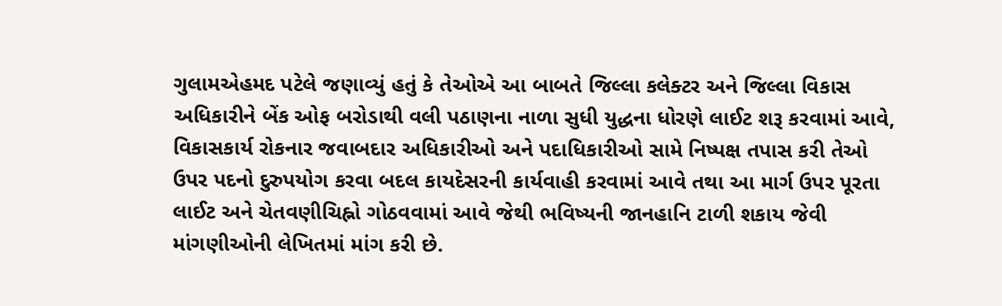ગુલામએહમદ પટેલે જણાવ્યું હતું કે તેઓએ આ બાબતે જિલ્લા કલેક્ટર અને જિલ્લા વિકાસ અધિકારીને બેંક ઓફ બરોડાથી વલી પઠાણના નાળા સુધી યુદ્ધના ધોરણે લાઈટ શરૂ કરવામાં આવે, વિકાસકાર્ય રોકનાર જવાબદાર અધિકારીઓ અને પદાધિકારીઓ સામે નિષ્પક્ષ તપાસ કરી તેઓ ઉપર પદનો દુરુપયોગ કરવા બદલ કાયદેસરની કાર્યવાહી કરવામાં આવે તથા આ માર્ગ ઉપર પૂરતા લાઈટ અને ચેતવણીચિહ્નો ગોઠવવામાં આવે જેથી ભવિષ્યની જાનહાનિ ટાળી શકાય જેવી માંગણીઓની લેખિતમાં માંગ કરી છે.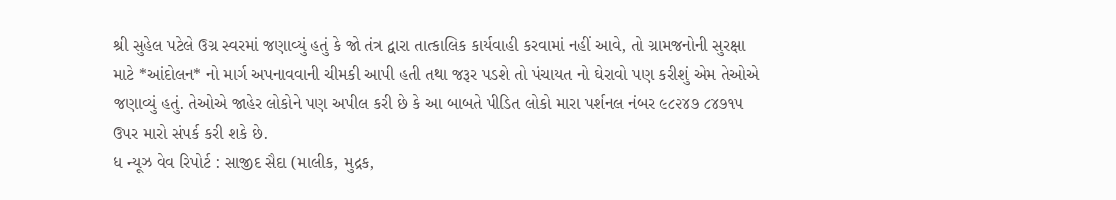શ્રી સુહેલ પટેલે ઉગ્ર સ્વરમાં જણાવ્યું હતું કે જો તંત્ર દ્વારા તાત્કાલિક કાર્યવાહી કરવામાં નહીં આવે, તો ગ્રામજનોની સુરક્ષા માટે *આંદોલન* નો માર્ગ અપનાવવાની ચીમકી આપી હતી તથા જરૂર પડશે તો પંચાયત નો ઘેરાવો પણ કરીશું એમ તેઓએ જણાવ્યું હતું. તેઓએ જાહેર લોકોને પણ અપીલ કરી છે કે આ બાબતે પીડિત લોકો મારા પર્શનલ નંબર ૯૮૨૪૭ ૮૪૭૧૫ ઉપર મારો સંપર્ક કરી શકે છે.
ધ ન્યૂઝ વેવ રિપોર્ટ : સાજીદ સૈદા (માલીક, મુદ્રક,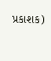પ્રકાશક)